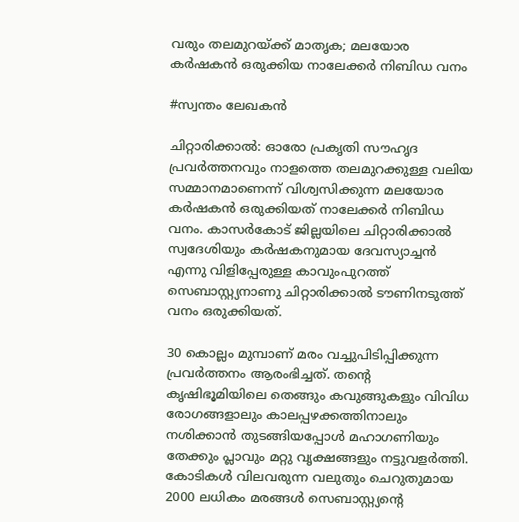വരും തലമുറയ്ക്ക് മാതൃക; മലയോര കർഷകൻ ഒരുക്കിയ നാലേക്കർ നിബിഡ വനം

#സ്വന്തം ലേഖകൻ

ചിറ്റാരിക്കാൽ: ഓരോ പ്രകൃതി സൗഹൃദ പ്രവർത്തനവും നാളത്തെ തലമുറക്കുള്ള വലിയ സമ്മാനമാണെന്ന് വിശ്വസിക്കുന്ന മലയോര കർഷകൻ ഒരുക്കിയത് നാലേക്കർ നിബിഡ വനം. കാസർകോട് ജില്ലയിലെ ചിറ്റാരിക്കാൽ സ്വദേശിയും കർഷകനുമായ ദേവസ്യാച്ചൻ എന്നു വിളിപ്പേരുള്ള കാവുംപുറത്ത് സെബാസ്റ്റ്യനാണു ചിറ്റാരിക്കാൽ ടൗണിനടുത്ത് വനം ഒരുക്കിയത്.

30 കൊല്ലം മുമ്പാണ് മരം വച്ചുപിടിപ്പിക്കുന്ന പ്രവർത്തനം ആരംഭിച്ചത്. തന്റെ കൃഷിഭൂമിയിലെ തെങ്ങും കവുങ്ങുകളും വിവിധ രോഗങ്ങളാലും കാലപ്പഴക്കത്തിനാലും നശിക്കാൻ തുടങ്ങിയപ്പോൾ മഹാഗണിയും തേക്കും പ്ലാവും മറ്റു വൃക്ഷങ്ങളും നട്ടുവളർത്തി. കോടികൾ വിലവരുന്ന വലുതും ചെറുതുമായ 2000 ലധികം മരങ്ങൾ സെബാസ്റ്റ്യന്‍റെ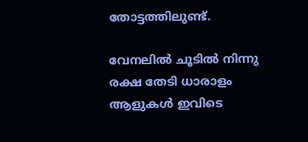തോട്ടത്തിലുണ്ട്.

വേനലിൽ ചൂടിൽ നിന്നു രക്ഷ തേടി ധാരാളം ആളുകൾ ഇവിടെ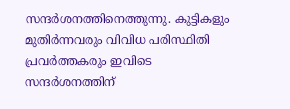സന്ദർശനത്തിനെത്തുന്നു. കുട്ടികളും മുതിർന്നവരും വിവിധ പരിസ്ഥിതി പ്രവർത്തകരും ഇവിടെ സന്ദർശനത്തിന്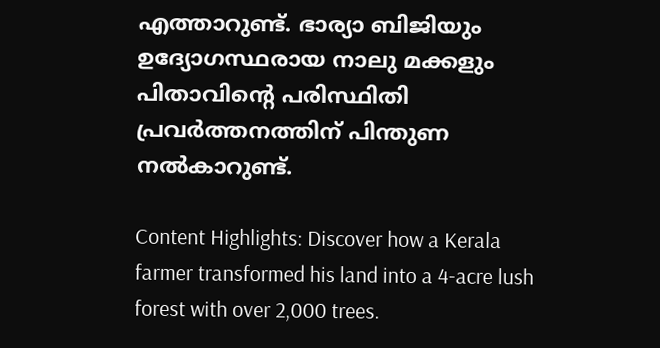എത്താറുണ്ട്. ഭാര്യാ ബിജിയും ഉദ്യോഗസ്ഥരായ നാലു മക്കളും പിതാവിന്റെ പരിസ്ഥിതി പ്രവർത്തനത്തിന് പിന്തുണ നൽകാറുണ്ട്.

Content Highlights: Discover how a Kerala farmer transformed his land into a 4-acre lush forest with over 2,000 trees.